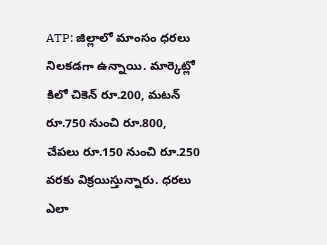ATP: జిల్లాలో మాంసం ధరలు నిలకడగా ఉన్నాయి. మార్కెట్లో కిలో చికెన్ రూ.200, మటన్ రూ.750 నుంచి రూ.800, చేపలు రూ.150 నుంచి రూ.250 వరకు విక్రయిస్తున్నారు. ధరలు ఎలా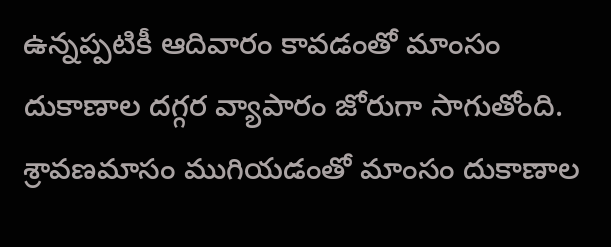ఉన్నప్పటికీ ఆదివారం కావడంతో మాంసం దుకాణాల దగ్గర వ్యాపారం జోరుగా సాగుతోంది. శ్రావణమాసం ముగియడంతో మాంసం దుకాణాల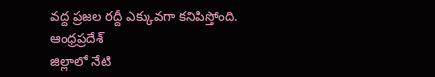వద్ద ప్రజల రద్దీ ఎక్కువగా కనిపిస్తోంది.
ఆంధ్రప్రదేశ్
జిల్లాలో నేటి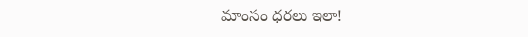మాంసం ధరలు ఇలా!